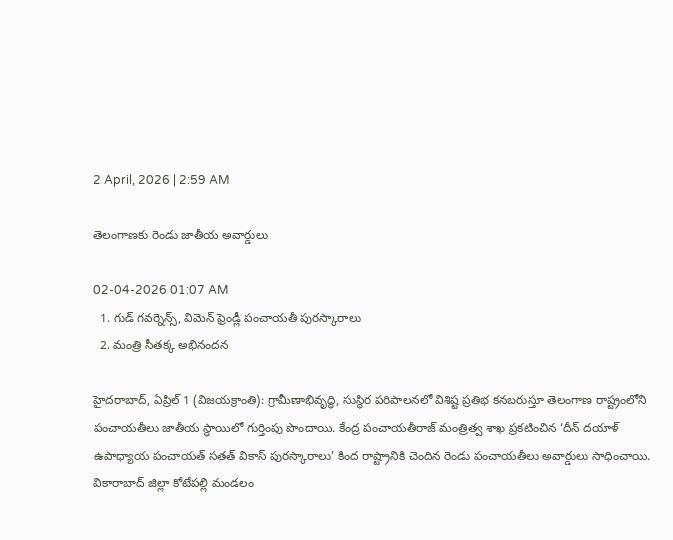2 April, 2026 | 2:59 AM

తెలంగాణకు రెండు జాతీయ అవార్డులు

02-04-2026 01:07 AM
  1. గుడ్ గవర్నెన్స్, విమెన్ ఫ్రెండ్లీ పంచాయతీ పురస్కారాలు
  2. మంత్రి సీతక్క అభినందన

హైదరాబాద్, ఏప్రిల్ 1 (విజయక్రాంతి): గ్రామీణాభివృద్ధి, సుస్థిర పరిపాలనలో విశిష్ట ప్రతిభ కనబరుస్తూ తెలంగాణ రాష్ట్రంలోని పంచాయతీలు జాతీయ స్థాయిలో గుర్తింపు పొందాయి. కేంద్ర పంచాయతీరాజ్ మంత్రిత్వ శాఖ ప్రకటించిన ‘దీన్ దయాళ్ ఉపాధ్యాయ పంచాయత్ సతత్ వికాస్ పురస్కారాలు’ కింద రాష్ట్రానికి చెందిన రెండు పంచాయతీలు అవార్డులు సాధించాయి. వికారాబాద్ జిల్లా కోటేపల్లి మండలం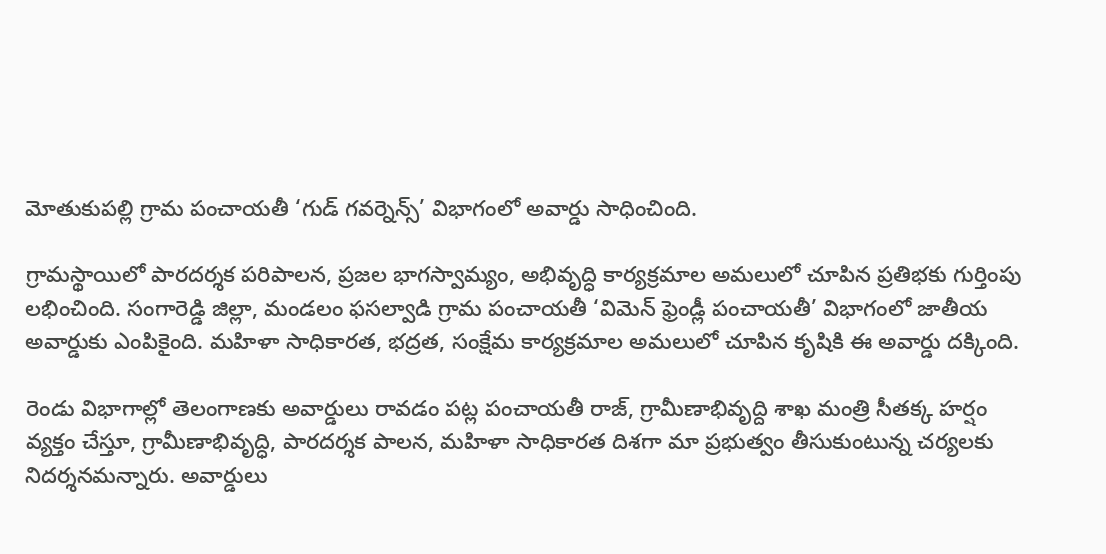మోతుకుపల్లి గ్రామ పంచాయతీ ‘గుడ్ గవర్నెన్స్’ విభాగంలో అవార్డు సాధించింది.

గ్రామస్థాయిలో పారదర్శక పరిపాలన, ప్రజల భాగస్వామ్యం, అభివృద్ధి కార్యక్రమాల అమలులో చూపిన ప్రతిభకు గుర్తింపు లభించింది. సంగారెడ్డి జిల్లా, మండలం ఫసల్వాడి గ్రామ పంచాయతీ ‘విమెన్ ఫ్రెండ్లీ పంచాయతీ’ విభాగంలో జాతీయ అవార్డుకు ఎంపికైంది. మహిళా సాధికారత, భద్రత, సంక్షేమ కార్యక్రమాల అమలులో చూపిన కృషికి ఈ అవార్డు దక్కింది.

రెండు విభాగాల్లో తెలంగాణకు అవార్డులు రావడం పట్ల పంచాయతీ రాజ్, గ్రామీణాభివృద్ది శాఖ మంత్రి సీతక్క హర్షం వ్యక్తం చేస్తూ, గ్రామీణాభివృద్ధి, పారదర్శక పాలన, మహిళా సాధికారత దిశగా మా ప్రభుత్వం తీసుకుంటున్న చర్యలకు నిదర్శనమన్నారు. అవార్డులు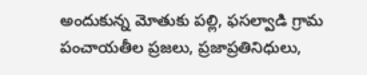అందుకున్న మోతుకు పల్లి, ఫసల్వాడి గ్రామ పంచాయతీల ప్రజలు, ప్రజాప్రతినిధులు,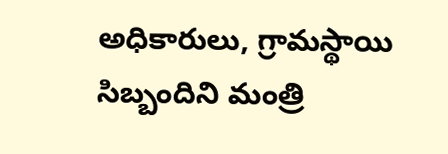అధికారులు, గ్రామస్థాయి సిబ్బందిని మంత్రి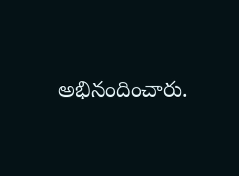అభినందించారు.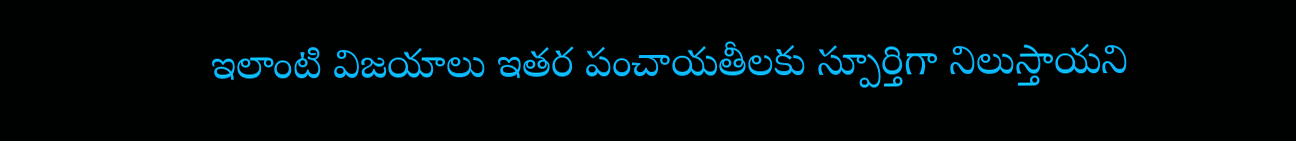ఇలాంటి విజయాలు ఇతర పంచాయతీలకు స్పూర్తిగా నిలుస్తాయని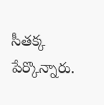సీతక్క పేర్కొన్నారు.